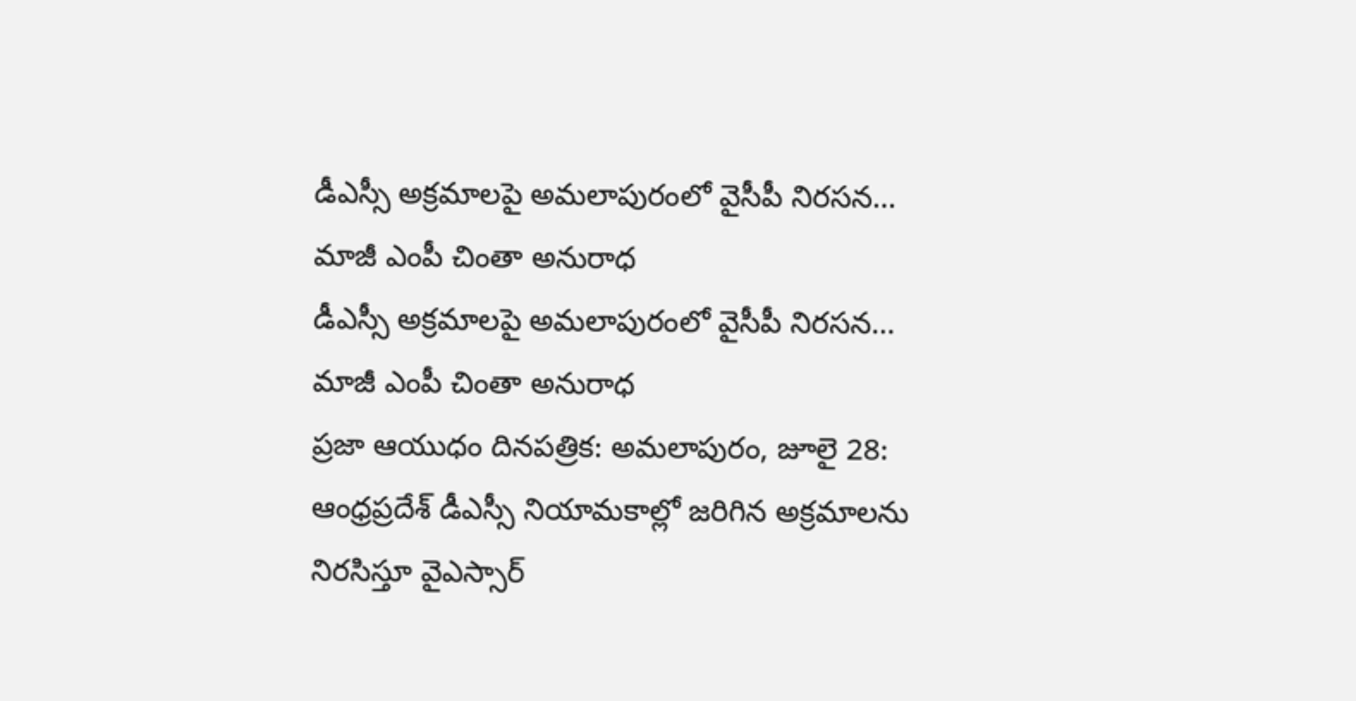డీఎస్సీ అక్రమాలపై అమలాపురంలో వైసీపీ నిరసన… మాజీ ఎంపీ చింతా అనురాధ
డీఎస్సీ అక్రమాలపై అమలాపురంలో వైసీపీ నిరసన… మాజీ ఎంపీ చింతా అనురాధ
ప్రజా ఆయుధం దినపత్రిక: అమలాపురం, జూలై 28: ఆంధ్రప్రదేశ్ డీఎస్సీ నియామకాల్లో జరిగిన అక్రమాలను నిరసిస్తూ వైఎస్సార్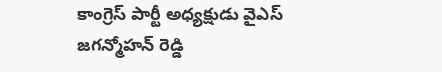కాంగ్రెస్ పార్టీ అధ్యక్షుడు వైఎస్ జగన్మోహన్ రెడ్డి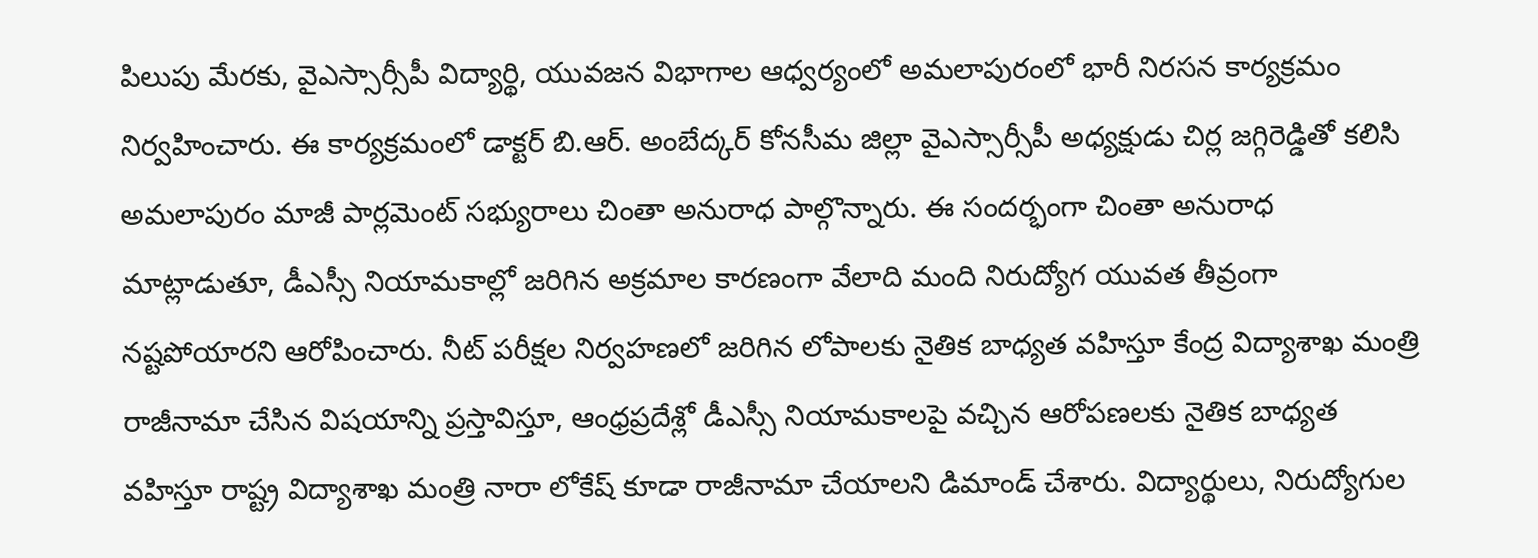పిలుపు మేరకు, వైఎస్సార్సీపీ విద్యార్థి, యువజన విభాగాల ఆధ్వర్యంలో అమలాపురంలో భారీ నిరసన కార్యక్రమం నిర్వహించారు. ఈ కార్యక్రమంలో డాక్టర్ బి.ఆర్. అంబేద్కర్ కోనసీమ జిల్లా వైఎస్సార్సీపీ అధ్యక్షుడు చిర్ల జగ్గిరెడ్డితో కలిసి అమలాపురం మాజీ పార్లమెంట్ సభ్యురాలు చింతా అనురాధ పాల్గొన్నారు. ఈ సందర్భంగా చింతా అనురాధ మాట్లాడుతూ, డీఎస్సీ నియామకాల్లో జరిగిన అక్రమాల కారణంగా వేలాది మంది నిరుద్యోగ యువత తీవ్రంగా నష్టపోయారని ఆరోపించారు. నీట్ పరీక్షల నిర్వహణలో జరిగిన లోపాలకు నైతిక బాధ్యత వహిస్తూ కేంద్ర విద్యాశాఖ మంత్రి రాజీనామా చేసిన విషయాన్ని ప్రస్తావిస్తూ, ఆంధ్రప్రదేశ్లో డీఎస్సీ నియామకాలపై వచ్చిన ఆరోపణలకు నైతిక బాధ్యత వహిస్తూ రాష్ట్ర విద్యాశాఖ మంత్రి నారా లోకేష్ కూడా రాజీనామా చేయాలని డిమాండ్ చేశారు. విద్యార్థులు, నిరుద్యోగుల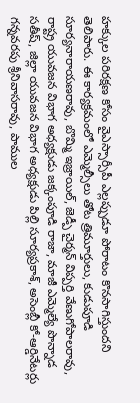హక్కుల పరిరక్షణ కోసం వైఎస్సార్సీపీ ఎల్లప్పుడూ పోరాటం కొనసాగిస్తుందని తెలిపారు. ఈ కార్యక్రమంలో ఎమ్మెల్సీలు తోట త్రిమూర్తులు, కుడుపూడి సూర్యనారాయణరావు, బొమ్మి ఇజ్రాయిల్, జెడ్పీ చైర్మన్ విప్పర్తి వేణుగోపాలరావు, రాష్ట్ర యువజన విభాగ అధ్యక్షుడు జక్కంపూడి రాజా, మాజీ ఎమ్మెల్యే పొన్నాడ సతీష్, జిల్లా యువజన విభాగ అధ్యక్షుడు పిల్లి సూర్యప్రకాశ్, అసెంబ్లీ కో-ఆర్డినేటర్లు గన్నవరపు శ్రీనివాసరావు, పాముల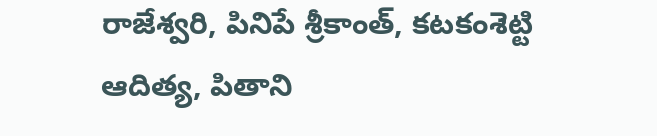రాజేశ్వరి, పినిపే శ్రీకాంత్, కటకంశెట్టి ఆదిత్య, పితాని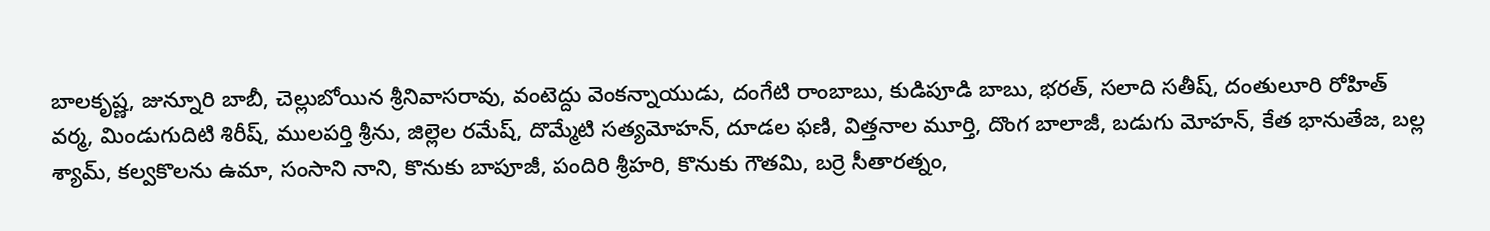బాలకృష్ణ, జున్నూరి బాబీ, చెల్లుబోయిన శ్రీనివాసరావు, వంటెద్దు వెంకన్నాయుడు, దంగేటి రాంబాబు, కుడిపూడి బాబు, భరత్, సలాది సతీష్, దంతులూరి రోహిత్ వర్మ, మిండుగుదిటి శిరీష్, ములపర్తి శ్రీను, జిల్లెల రమేష్, దొమ్మేటి సత్యమోహన్, దూడల ఫణి, విత్తనాల మూర్తి, దొంగ బాలాజీ, బడుగు మోహన్, కేత భానుతేజ, బల్ల శ్యామ్, కల్వకొలను ఉమా, సంసాని నాని, కొనుకు బాపూజీ, పందిరి శ్రీహరి, కొనుకు గౌతమి, బర్రె సీతారత్నం,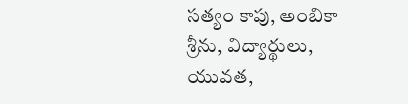సత్యం కాపు, అంబికా శ్రీను, విద్యార్థులు, యువత,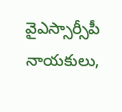వైఎస్సార్సీపీ నాయకులు,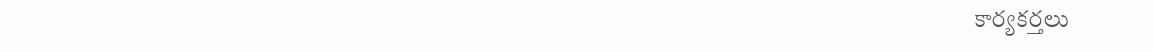కార్యకర్తలు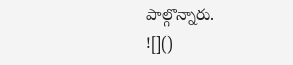పాల్గొన్నారు.
![]()